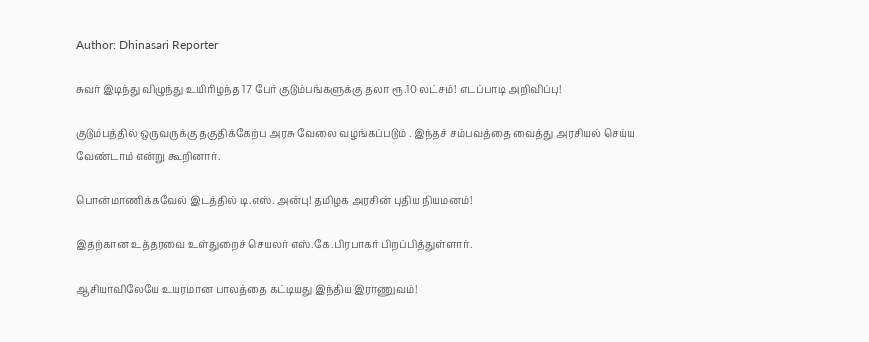Author: Dhinasari Reporter

சுவர் இடிந்து விழுந்து உயிரிழந்த 17 பேர் குடும்பங்களுக்கு தலா ரூ.10 லட்சம்! எடப்பாடி அறிவிப்பு!

குடும்பத்தில் ஒருவருக்கு தகுதிக்கேற்ப அரசு வேலை வழங்கப்படும் . இந்தச் சம்பவத்தை வைத்து அரசியல் செய்ய வேண்டாம் என்று கூறினார்.

பொன்மாணிக்கவேல் இடத்தில் டி.எஸ். அன்பு! தமிழக அரசின் புதிய நியமனம்!

இதற்கான உத்தரவை உள்துறைச் செயலர் எஸ்.கே.பிரபாகர் பிறப்பித்துள்ளார்.

ஆசியாவிலேயே உயரமான பாலத்தை கட்டியது இந்திய இராணுவம்!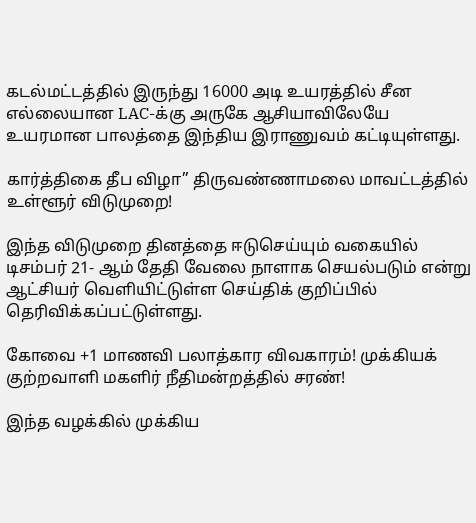கடல்மட்டத்தில் இருந்து 16000 அடி உயரத்தில் சீன எல்லையான LAC-க்கு அருகே ஆசியாவிலேயே உயரமான பாலத்தை இந்திய இராணுவம் கட்டியுள்ளது.

கார்த்திகை தீப விழா” திருவண்ணாமலை மாவட்டத்தில் உள்ளூர் விடுமுறை!

இந்த விடுமுறை தினத்தை ஈடுசெய்யும் வகையில் டிசம்பர் 21- ஆம் தேதி வேலை நாளாக செயல்படும் என்று ஆட்சியர் வெளியிட்டுள்ள செய்திக் குறிப்பில் தெரிவிக்கப்பட்டுள்ளது.

கோவை +1 மாணவி பலாத்கார விவகாரம்! முக்கியக் குற்றவாளி மகளிர் நீதிமன்றத்தில் சரண்!

இந்த வழக்கில் முக்கிய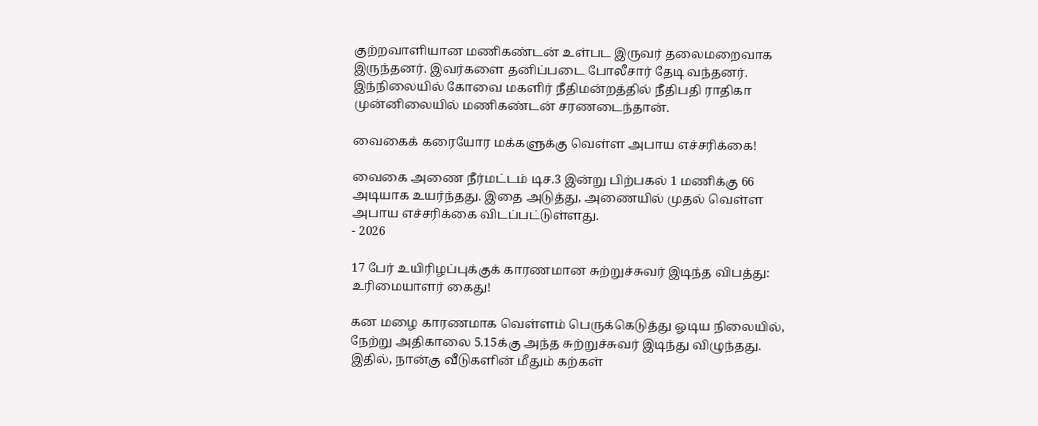குற்றவாளியான மணிகண்டன் உள்பட இருவர் தலைமறைவாக இருந்தனர். இவர்களை தனிப்படை போலீசார் தேடி வந்தனர். இந்நிலையில் கோவை மகளிர் நீதிமன்றத்தில் நீதிபதி ராதிகா முன்னிலையில் மணிகண்டன் சரணடைந்தான்.

வைகைக் கரையோர மக்களுக்கு வெள்ள அபாய எச்சரிக்கை!

வைகை அணை நீர்மட்டம் டிச.3 இன்று பிற்பகல் 1 மணிக்கு 66 அடியாக உயர்ந்தது. இதை அடுத்து, அணையில் முதல் வெள்ள அபாய எச்சரிக்கை விடப்பட்டுள்ளது.
- 2026

17 பேர் உயிரிழப்புக்குக் காரணமான சுற்றுச்சுவர் இடிந்த விபத்து: உரிமையாளர் கைது!

கன மழை காரணமாக வெள்ளம் பெருக்கெடுத்து ஓடிய நிலையில், நேற்று அதிகாலை 5.15க்கு அந்த சுற்றுச்சுவர் இடிந்து விழுந்தது. இதில், நான்கு வீடுகளின் மீதும் கற்கள்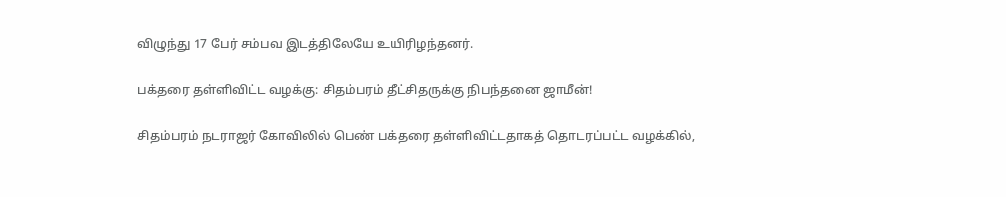விழுந்து 17 பேர் சம்பவ இடத்திலேயே உயிரிழந்தனர்.

பக்தரை தள்ளிவிட்ட வழக்கு: சிதம்பரம் தீட்சிதருக்கு நிபந்தனை ஜாமீன்!

சிதம்பரம் நடராஜர் கோவிலில் பெண் பக்தரை தள்ளிவிட்டதாகத் தொடரப்பட்ட வழக்கில்,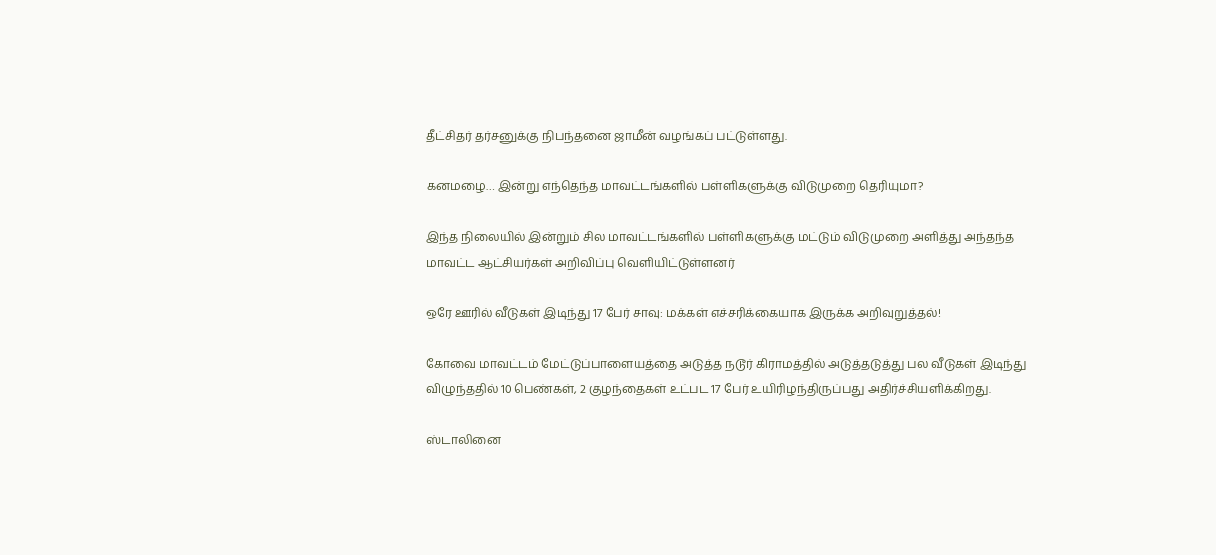தீட்சிதர் தர்சனுக்கு நிபந்தனை ஜாமீன் வழங்கப் பட்டுள்ளது.

கனமழை… இன்று எந்தெந்த மாவட்டங்களில் பள்ளிகளுக்கு விடுமுறை தெரியுமா?

இந்த நிலையில் இன்றும் சில மாவட்டங்களில் பள்ளிகளுக்கு மட்டும் விடுமுறை அளித்து அந்தந்த மாவட்ட ஆட்சியர்கள் அறிவிப்பு வெளியிட்டுள்ளனர்

ஒரே ஊரில் வீடுகள் இடிந்து 17 பேர் சாவு: மக்கள் எச்சரிக்கையாக இருக்க அறிவுறுத்தல்!

கோவை மாவட்டம் மேட்டுப்பாளையத்தை அடுத்த நடூர் கிராமத்தில் அடுத்தடுத்து பல வீடுகள் இடிந்து விழுந்ததில் 10 பெண்கள், 2 குழந்தைகள் உட்பட 17 பேர் உயிரிழந்திருப்பது அதிர்ச்சியளிக்கிறது.

ஸ்டாலினை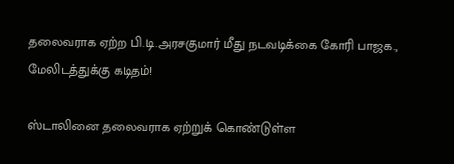தலைவராக ஏற்ற பி.டி.அரசகுமார் மீது நடவடிக்கை கோரி பாஜக., மேலிடத்துக்கு கடிதம்!

ஸ்டாலினை தலைவராக ஏற்றுக் கொண்டுள்ள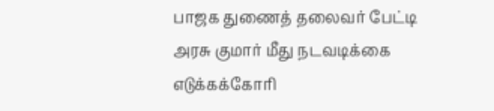பாஜக துணைத் தலைவர் பேட்டி அரசு குமார் மீது நடவடிக்கை எடுக்கக்கோரி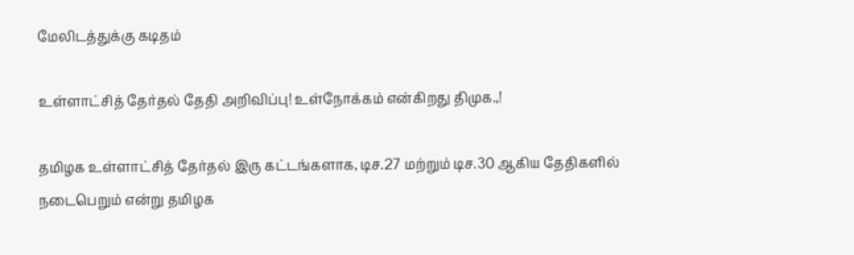மேலிடத்துக்கு கடிதம்

உள்ளாட்சித் தேர்தல் தேதி அறிவிப்பு! உள்நோக்கம் என்கிறது திமுக.,!

தமிழக உள்ளாட்சித் தேர்தல் இரு கட்டங்களாக, டிச.27 மற்றும் டிச.30 ஆகிய தேதிகளில் நடைபெறும் என்று தமிழக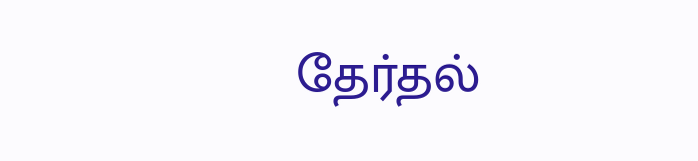தேர்தல்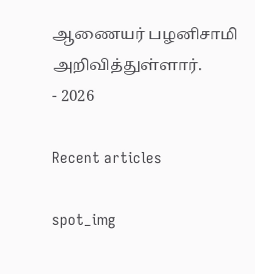ஆணையர் பழனிசாமி அறிவித்துள்ளார்.
- 2026

Recent articles

spot_img